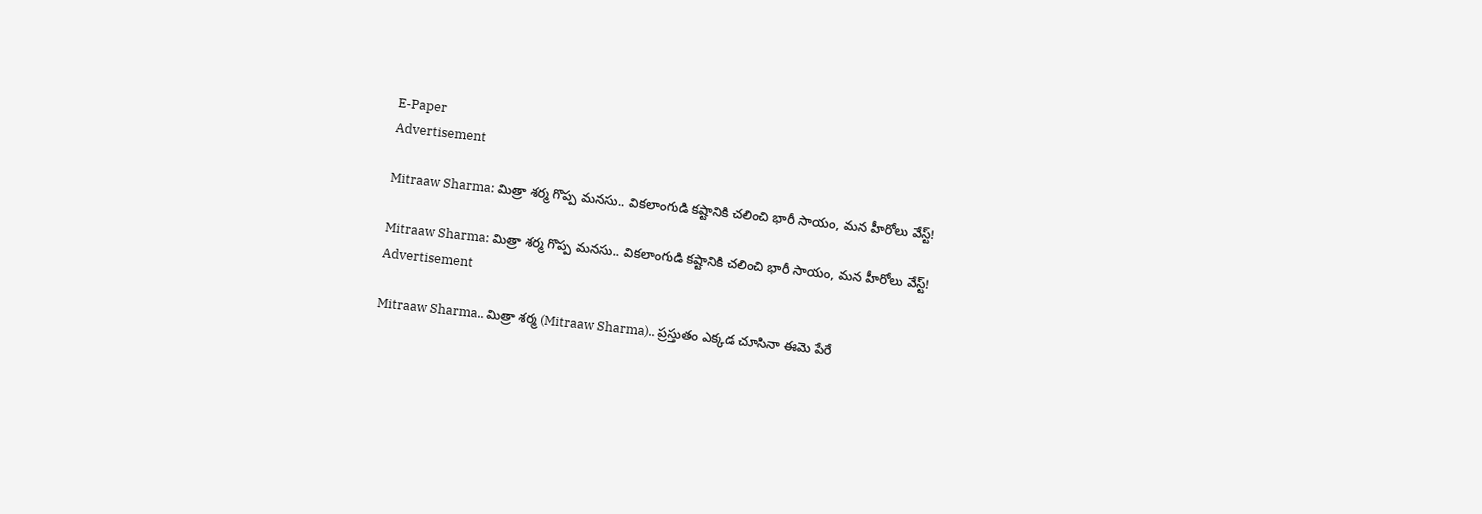E-Paper
Advertisement

Mitraaw Sharma: మిత్రా శర్మ గొప్ప మనసు.. వికలాంగుడి కష్టానికి చలించి భారీ సాయం, మన హీరోలు వేస్ట్!

Mitraaw Sharma: మిత్రా శర్మ గొప్ప మనసు.. వికలాంగుడి కష్టానికి చలించి భారీ సాయం, మన హీరోలు వేస్ట్!
Advertisement

Mitraaw Sharma.. మిత్రా శర్మ (Mitraaw Sharma).. ప్రస్తుతం ఎక్కడ చూసినా ఈమె పేరే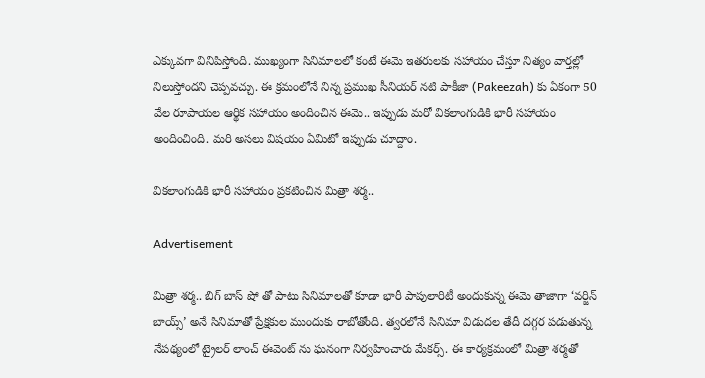ఎక్కువగా వినిపిస్తోంది. ముఖ్యంగా సినిమాలలో కంటే ఈమె ఇతరులకు సహాయం చేస్తూ నిత్యం వార్తల్లో నిలుస్తోందని చెప్పవచ్చు. ఈ క్రమంలోనే నిన్న ప్రముఖ సీనియర్ నటి పాకీజా (Pakeezah) కు ఏకంగా 50 వేల రూపాయల ఆర్థిక సహాయం అందించిన ఈమె.. ఇప్పుడు మరో వికలాంగుడికి భారీ సహాయం అందించింది. మరి అసలు విషయం ఏమిటో ఇప్పుడు చూద్దాం.

వికలాంగుడికి భారీ సహాయం ప్రకటించిన మిత్రా శర్మ..

Advertisement

మిత్రా శర్మ.. బిగ్ బాస్ షో తో పాటు సినిమాలతో కూడా భారీ పాపులారిటీ అందుకున్న ఈమె తాజాగా ‘వర్జిన్ బాయ్స్’ అనే సినిమాతో ప్రేక్షకుల ముందుకు రాబోతోంది. త్వరలోనే సినిమా విడుదల తేదీ దగ్గర పడుతున్న నేపథ్యంలో ట్రైలర్ లాంచ్ ఈవెంట్ ను ఘనంగా నిర్వహించారు మేకర్స్. ఈ కార్యక్రమంలో మిత్రా శర్మతో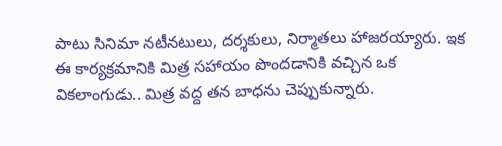పాటు సినిమా నటీనటులు, దర్శకులు, నిర్మాతలు హాజరయ్యారు. ఇక ఈ కార్యక్రమానికి మిత్ర సహాయం పొందడానికి వచ్చిన ఒక వికలాంగుడు.. మిత్ర వద్ద తన బాధను చెప్పుకున్నారు.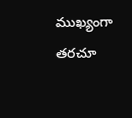ముఖ్యంగా తరచూ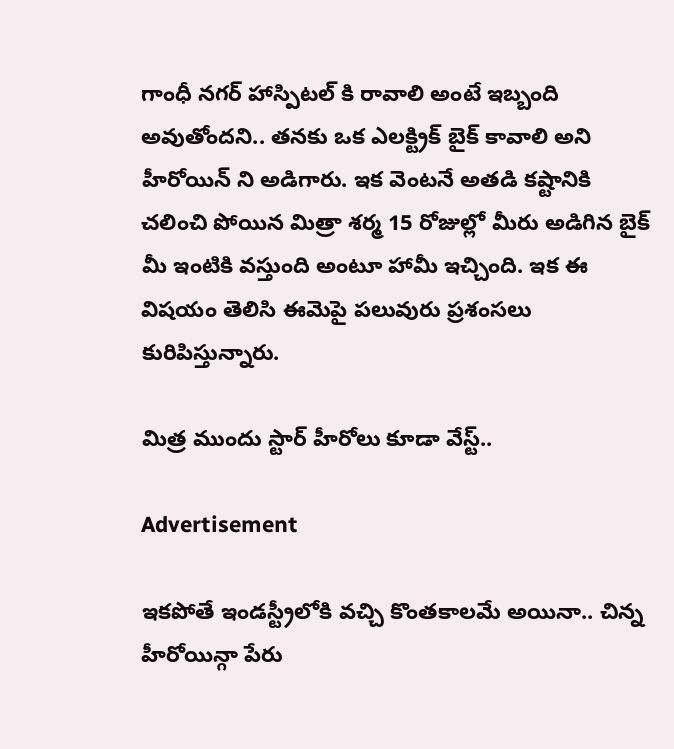గాంధీ నగర్ హాస్పిటల్ కి రావాలి అంటే ఇబ్బంది అవుతోందని.. తనకు ఒక ఎలక్ట్రిక్ బైక్ కావాలి అని హీరోయిన్ ని అడిగారు. ఇక వెంటనే అతడి కష్టానికి చలించి పోయిన మిత్రా శర్మ 15 రోజుల్లో మీరు అడిగిన బైక్ మీ ఇంటికి వస్తుంది అంటూ హామీ ఇచ్చింది. ఇక ఈ విషయం తెలిసి ఈమెపై పలువురు ప్రశంసలు కురిపిస్తున్నారు.

మిత్ర ముందు స్టార్ హీరోలు కూడా వేస్ట్..

Advertisement

ఇకపోతే ఇండస్ట్రీలోకి వచ్చి కొంతకాలమే అయినా.. చిన్న హీరోయిన్గా పేరు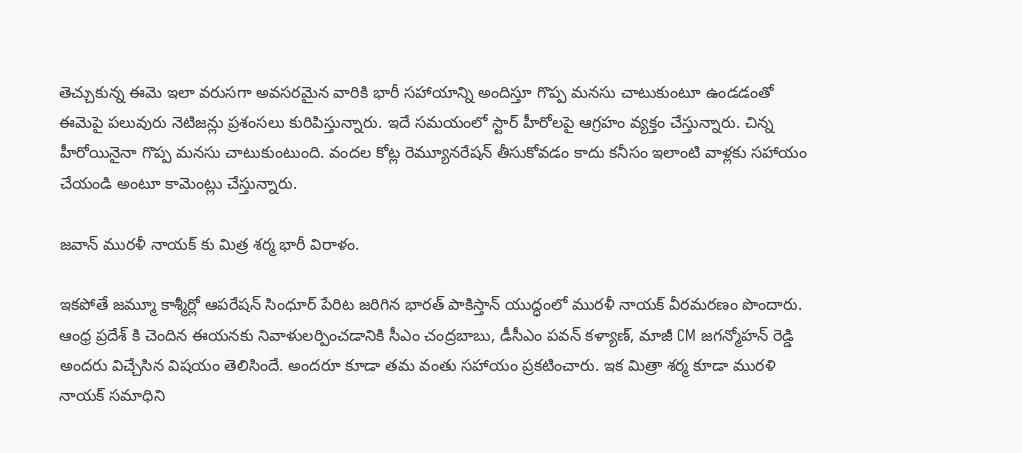తెచ్చుకున్న ఈమె ఇలా వరుసగా అవసరమైన వారికి భారీ సహాయాన్ని అందిస్తూ గొప్ప మనసు చాటుకుంటూ ఉండడంతో ఈమెపై పలువురు నెటిజన్లు ప్రశంసలు కురిపిస్తున్నారు. ఇదే సమయంలో స్టార్ హీరోలపై ఆగ్రహం వ్యక్తం చేస్తున్నారు. చిన్న హీరోయినైనా గొప్ప మనసు చాటుకుంటుంది. వందల కోట్ల రెమ్యూనరేషన్ తీసుకోవడం కాదు కనీసం ఇలాంటి వాళ్లకు సహాయం చేయండి అంటూ కామెంట్లు చేస్తున్నారు.

జవాన్ మురళీ నాయక్ కు మిత్ర శర్మ భారీ విరాళం.

ఇకపోతే జమ్మూ కాశ్మీర్లో ఆపరేషన్ సింధూర్ పేరిట జరిగిన భారత్ పాకిస్తాన్ యుద్ధంలో మురళీ నాయక్ వీరమరణం పొందారు. ఆంధ్ర ప్రదేశ్ కి చెందిన ఈయనకు నివాళులర్పించడానికి సీఎం చంద్రబాబు, డీసీఎం పవన్ కళ్యాణ్, మాజీ CM జగన్మోహన్ రెడ్డి అందరు విచ్చేసిన విషయం తెలిసిందే. అందరూ కూడా తమ వంతు సహాయం ప్రకటించారు. ఇక మిత్రా శర్మ కూడా మురళి నాయక్ సమాధిని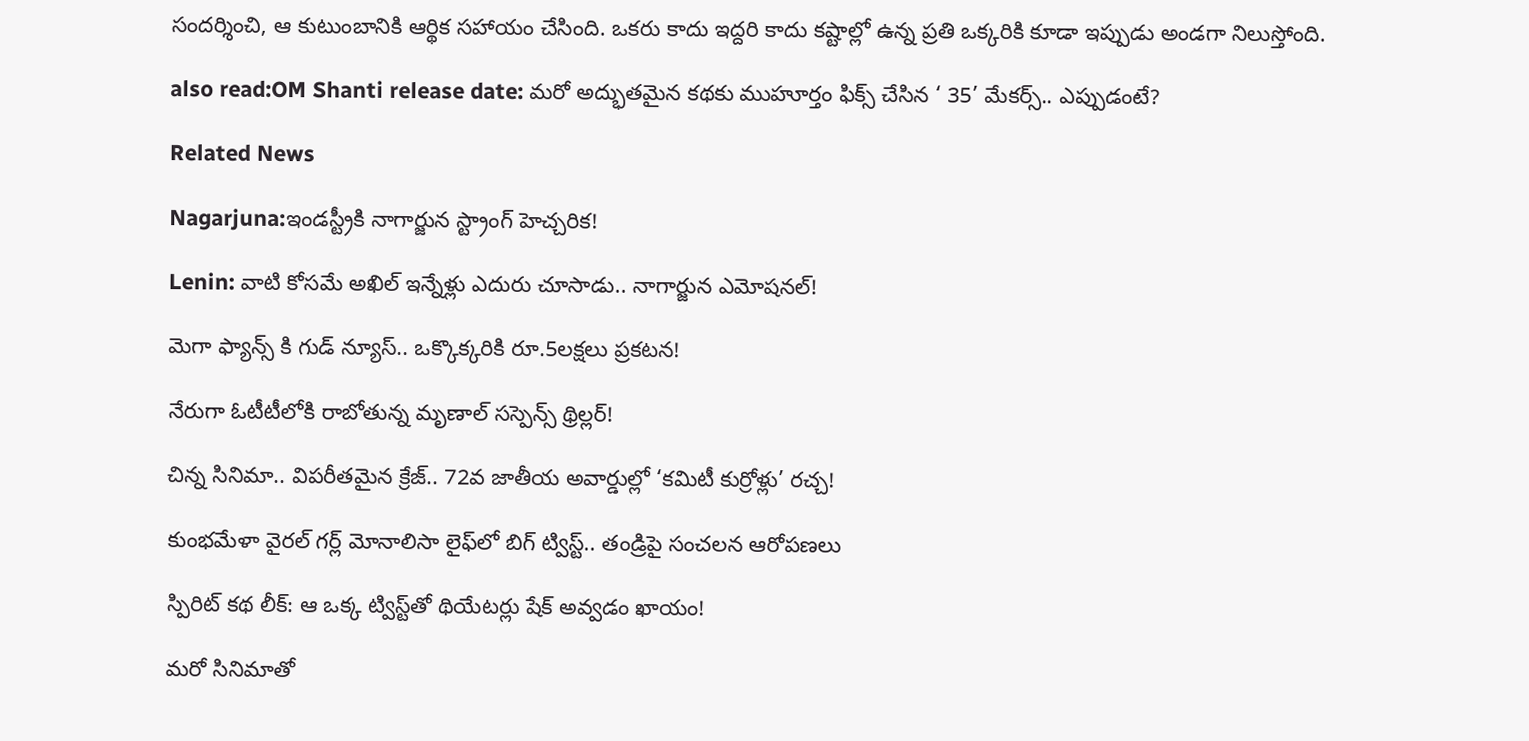సందర్శించి, ఆ కుటుంబానికి ఆర్థిక సహాయం చేసింది. ఒకరు కాదు ఇద్దరి కాదు కష్టాల్లో ఉన్న ప్రతి ఒక్కరికి కూడా ఇప్పుడు అండగా నిలుస్తోంది.

also read:OM Shanti release date: మరో అద్భుతమైన కథకు ముహూర్తం ఫిక్స్ చేసిన ‘ 35’ మేకర్స్.. ఎప్పుడంటే?

Related News

Nagarjuna:ఇండస్ట్రీకి నాగార్జున స్ట్రాంగ్ హెచ్చరిక!

Lenin: వాటి కోసమే అఖిల్ ఇన్నేళ్లు ఎదురు చూసాడు.. నాగార్జున ఎమోషనల్!

మెగా ఫ్యాన్స్ కి గుడ్ న్యూస్.. ఒక్కొక్కరికి రూ.5లక్షలు ప్రకటన!

నేరుగా ఓటీటీలోకి రాబోతున్న మృణాల్ సస్పెన్స్ థ్రిల్లర్!

చిన్న సినిమా.. విపరీతమైన క్రేజ్.. 72వ జాతీయ అవార్డుల్లో ‘కమిటీ కుర్రోళ్లు’ రచ్చ!

కుంభమేళా వైరల్ గర్ల్ మోనాలిసా లైఫ్‌లో బిగ్ ట్విస్ట్.. తండ్రిపై సంచలన ఆరోపణలు

స్పిరిట్ కథ లీక్: ఆ ఒక్క ట్విస్ట్‌తో థియేటర్లు షేక్ అవ్వడం ఖాయం!

మరో సినిమాతో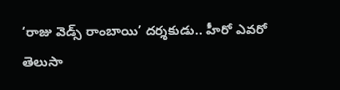‘రాజు వెడ్స్ రాంబాయి’ దర్శకుడు.. హీరో ఎవరో తెలుసా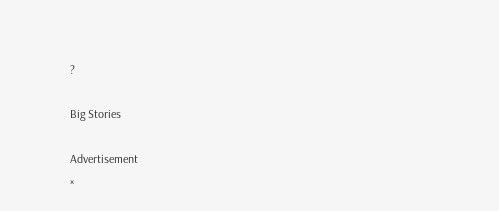?

Big Stories

Advertisement
×